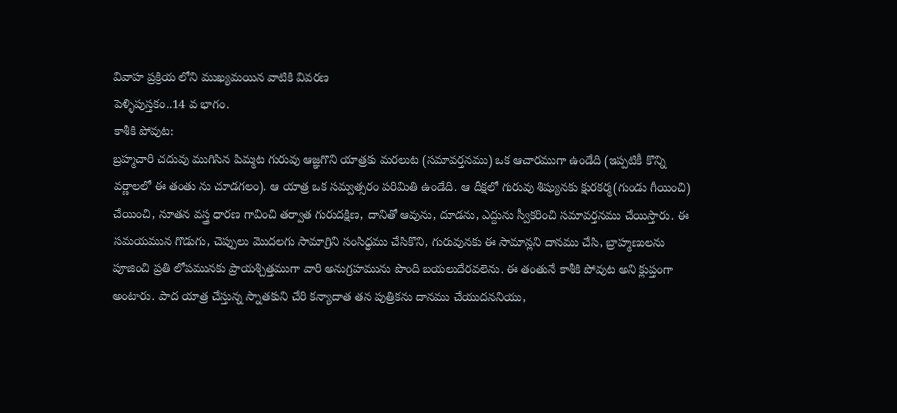వివాహ ప్రక్రియ లోని ముఖ్యమయిన వాటికి వివరణ
పెళ్ళిపుస్తకం..14 వ భాగం.
కాశీకి పోవుట:
బ్రహ్మచారి చదువు ముగిసిన పిమ్మట గురువు ఆజ్ఞగొని యాత్రకు మరలుట (సమావర్తనము) ఒక ఆచారముగా ఉండేది (ఇప్పటికీ కొన్ని వర్ణాలలో ఈ తంతు ను చూడగలం). ఆ యాత్ర ఒక సమ్వత్సరం పరిమితి ఉండేది. ఆ దీక్షలో గురువు శిష్యునకు క్షురకర్మ(గుండు గీయించి) చేయించి, నూతన వస్త్ర ధారణ గావించి తర్వాత గురుదక్షిణ, దానితో ఆవును, దూడను, ఎద్దును స్వీకరించి సమావర్తనము చేయిస్తారు. ఈ సమయమున గొడుగు, చెప్పులు మొదలగు సామాగ్రిని సంసిధ్ధము చేసికొని, గురువునకు ఈ సామాన్లని దానము చేసి, బ్రాహ్మణులను పూజించి ప్రతి లోపమునకు ప్రాయశ్చిత్తముగా వారి అనుగ్రహమును పొంది బయలుదేరవలెను. ఈ తంతునే కాశీకి పోవుట అని క్లుప్తంగా అంటారు. పాద యాత్ర చేస్తున్న స్నాతకుని చేరి కన్యాదాత తన పుత్రికను దానము చేయుదననియు,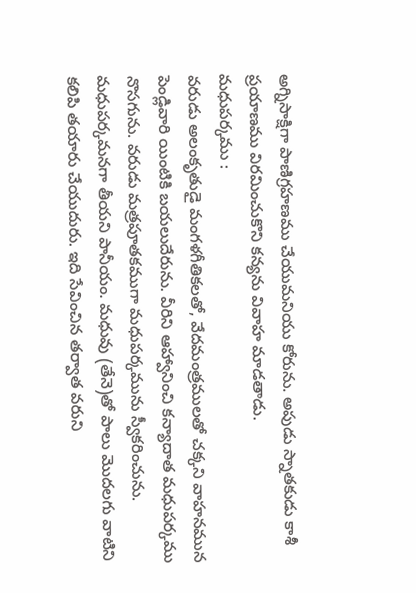అగ్నిసాక్షిగా పాణిగ్రహణము చేయుమనియు కోరును. అపుడు స్నాతకుడు కాశీ ప్రయాణము విరమించుకొని కన్యను వివాహ మాడతాడు.
మధుపర్కము :
వరుడు అలంకృతుడై మంగళగీతికలతో, వేదమంత్రములతో చక్కని వాహనమున పెండ్లివారి యింటికి బయలుదేరును. వీరిని ఆహ్వానించి కన్యాదాత మధుపర్కము నొసగును. వరుడు మత్రపూతకముగా మధుపర్కమును స్వీకరించును. మధుపర్కమనగా తీయని పానీయం. మధువు (తేనె)తో పాలు మొదలగు వాటిని కలిపి తయారు చేయుదురు. ఇది సేవించిన తర్వాత వరుని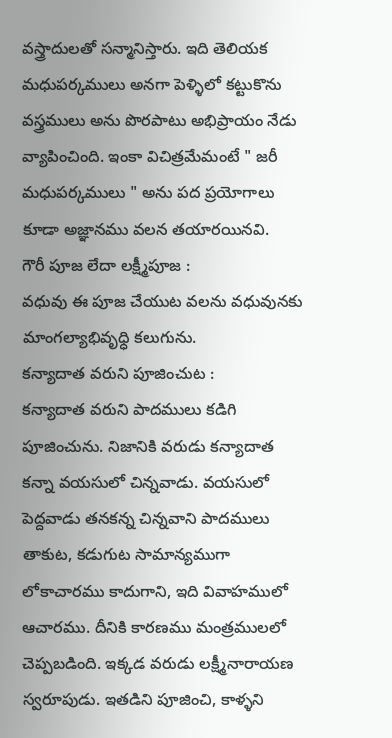వస్త్రాదులతో సన్మానిస్తారు. ఇది తెలియక మధుపర్కములు అనగా పెళ్ళిలో కట్టుకొను వస్త్రములు అను పొరపాటు అభిప్రాయం నేడు వ్యాపించింది. ఇంకా విచిత్రమేమంటే " జరీ మధుపర్కములు " అను పద ప్రయోగాలు కూడా అజ్ఞానము వలన తయారయినవి.
గౌరీ పూజ లేదా లక్ష్మీపూజ :
వధువు ఈ పూజ చేయుట వలను వధువునకు మాంగల్యాభివృధ్ధి కలుగును.
కన్యాదాత వరుని పూజించుట :
కన్యాదాత వరుని పాదములు కడిగి పూజించును. నిజానికి వరుడు కన్యాదాత కన్నా వయసులో చిన్నవాడు. వయసులో పెద్దవాడు తనకన్న చిన్నవాని పాదములు తాకుట, కడుగుట సామాన్యముగా లోకాచారము కాదుగాని, ఇది వివాహములో ఆచారము. దీనికి కారణము మంత్రములలో చెప్పబడింది. ఇక్కడ వరుడు లక్ష్మీనారాయణ స్వరూపుడు. ఇతడిని పూజించి, కాళ్ళని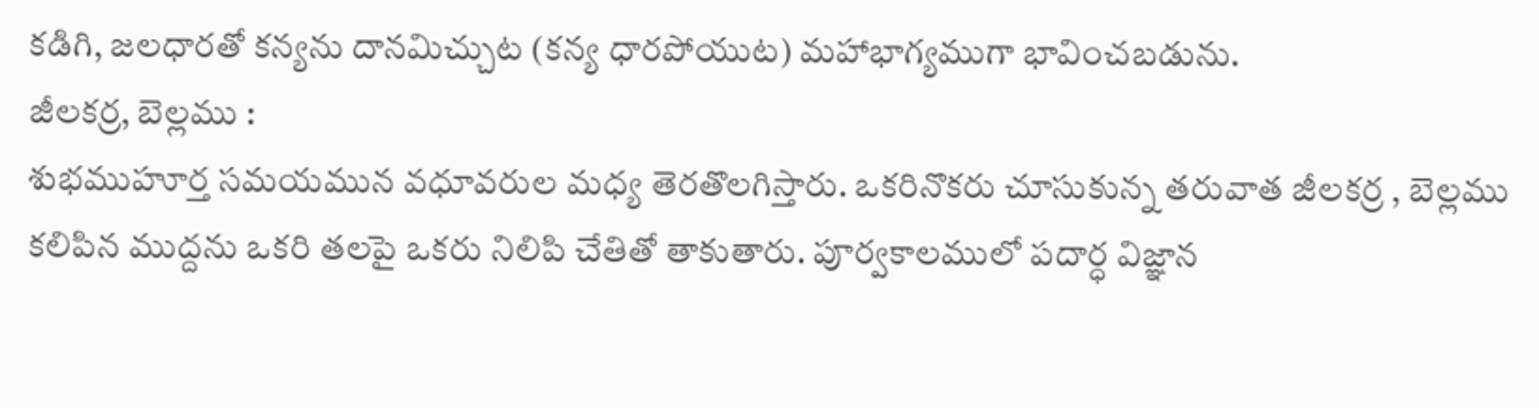కడిగి, జలధారతో కన్యను దానమిచ్చుట (కన్య ధారపోయుట) మహాభాగ్యముగా భావించబడును.
జీలకర్ర, బెల్లము :
శుభముహూర్త సమయమున వధూవరుల మధ్య తెరతొలగిస్తారు. ఒకరినొకరు చూసుకున్న తరువాత జీలకర్ర , బెల్లము కలిపిన ముద్దను ఒకరి తలపై ఒకరు నిలిపి చేతితో తాకుతారు. పూర్వకాలములో పదార్ధ విజ్ఞాన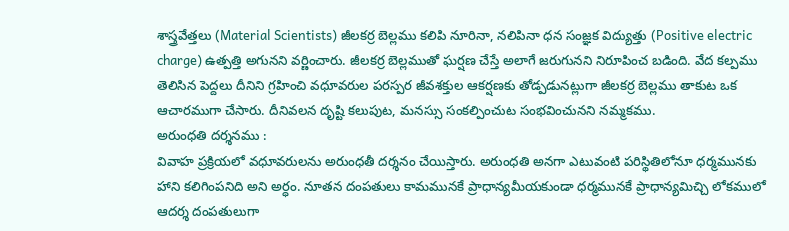శాస్త్రవేత్తలు (Material Scientists) జీలకర్ర బెల్లము కలిపి నూరినా, నలిపినా ధన సంజ్ఞక విద్యుత్తు (Positive electric charge) ఉత్పత్తి అగునని వర్ణించారు. జీలకర్ర బెల్లముతో ఘర్షణ చేస్తే అలాగే జరుగునని నిరూపించ బడింది. వేద కల్పము తెలిసిన పెద్దలు దీనిని గ్రహించి వధూవరుల పరస్పర జీవశక్తుల ఆకర్షణకు తోడ్పడునట్లుగా జీలకర్ర బెల్లము తాకుట ఒక ఆచారముగా చేసారు. దీనివలన దృష్టి కలుపుట, మనస్సు సంకల్పించుట సంభవించునని నమ్మకము.
అరుంధతి దర్శనము :
వివాహ ప్రక్రియలో వధూవరులను అరుంధతీ దర్శనం చేయిస్తారు. అరుంధతి అనగా ఎటువంటి పరిస్థితిలోనూ ధర్మమునకు హాని కలిగింపనిది అని అర్ధం. నూతన దంపతులు కామమునకే ప్రాధాన్యమీయకుండా ధర్మమునకే ప్రాధాన్యమిచ్చి లోకములో ఆదర్శ దంపతులుగా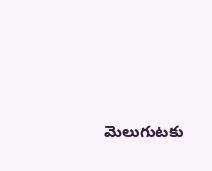మెలుగుటకు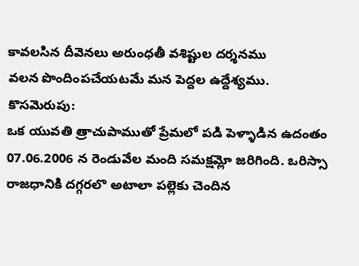కావలసిన దీవెనలు అరుంధతీ వశిష్టుల దర్శనము
వలన పొందింపచేయటమే మన పెద్దల ఉద్దేశ్యము.
కొసమెరుపు:
ఒక యువతి త్రాచుపాముతో ప్రేమలో పడి పెళ్ళాడిన ఉదంతం 07.06.2006 న రెండువేల మంది సమక్షమ్లో జరిగింది. ఒరిస్సా రాజధానికి దగ్గరలొ అటాలా పల్లెకు చెందిన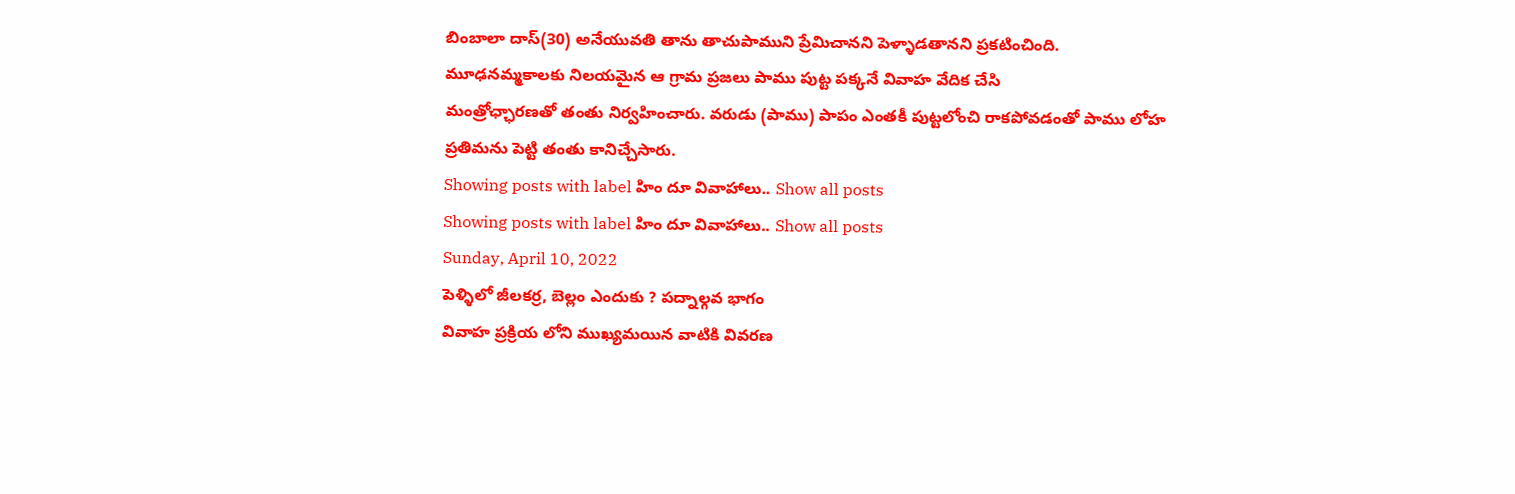బింబాలా దాస్(30) అనేయువతి తాను తాచుపాముని ప్రేమిచానని పెళ్ళాడతానని ప్రకటించింది. మూఢనమ్మకాలకు నిలయమైన ఆ గ్రామ ప్రజలు పాము పుట్ట పక్కనే వివాహ వేదిక చేసి
మంత్రోఛ్ఛారణతో తంతు నిర్వహించారు. వరుడు (పాము) పాపం ఎంతకీ పుట్టలోంచి రాకపోవడంతో పాము లోహ ప్రతిమను పెట్టి తంతు కానిచ్చేసారు.
Showing posts with label హిం దూ వివాహాలు.. Show all posts
Showing posts with label హిం దూ వివాహాలు.. Show all posts
Sunday, April 10, 2022
పెళ్ళిలో జీలకర్ర, బెల్లం ఎందుకు ? పద్నాల్గవ భాగం
వివాహ ప్రక్రియ లోని ముఖ్యమయిన వాటికి వివరణ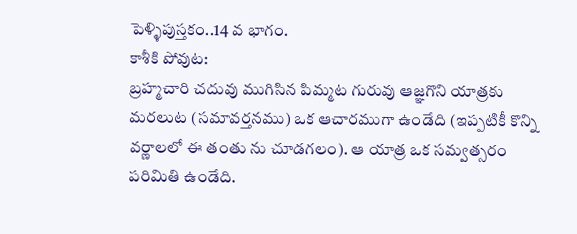పెళ్ళిపుస్తకం..14 వ భాగం.
కాశీకి పోవుట:
బ్రహ్మచారి చదువు ముగిసిన పిమ్మట గురువు ఆజ్ఞగొని యాత్రకు మరలుట (సమావర్తనము) ఒక ఆచారముగా ఉండేది (ఇప్పటికీ కొన్ని వర్ణాలలో ఈ తంతు ను చూడగలం). ఆ యాత్ర ఒక సమ్వత్సరం పరిమితి ఉండేది.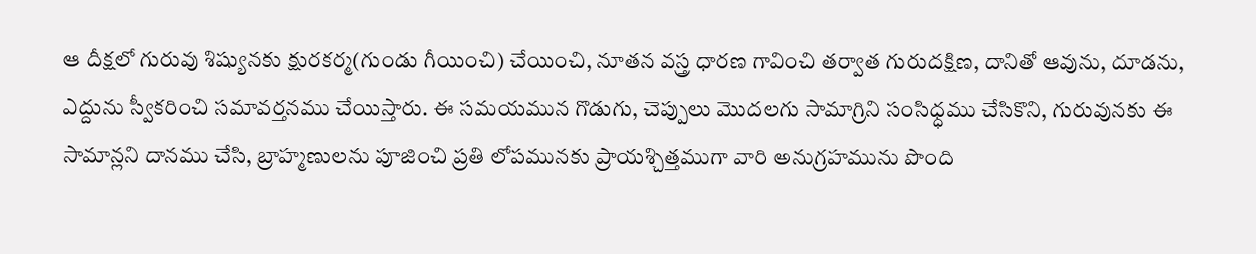ఆ దీక్షలో గురువు శిష్యునకు క్షురకర్మ(గుండు గీయించి) చేయించి, నూతన వస్త్ర ధారణ గావించి తర్వాత గురుదక్షిణ, దానితో ఆవును, దూడను, ఎద్దును స్వీకరించి సమావర్తనము చేయిస్తారు. ఈ సమయమున గొడుగు, చెప్పులు మొదలగు సామాగ్రిని సంసిధ్ధము చేసికొని, గురువునకు ఈ సామాన్లని దానము చేసి, బ్రాహ్మణులను పూజించి ప్రతి లోపమునకు ప్రాయశ్చిత్తముగా వారి అనుగ్రహమును పొంది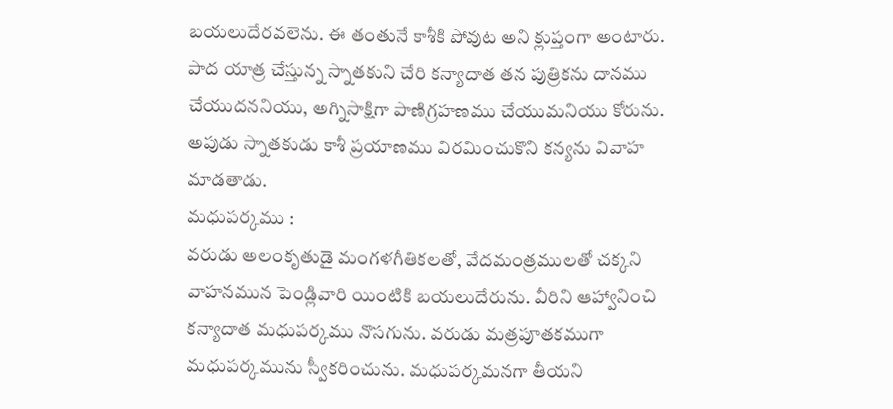బయలుదేరవలెను. ఈ తంతునే కాశీకి పోవుట అని క్లుప్తంగా అంటారు. పాద యాత్ర చేస్తున్న స్నాతకుని చేరి కన్యాదాత తన పుత్రికను దానము చేయుదననియు, అగ్నిసాక్షిగా పాణిగ్రహణము చేయుమనియు కోరును. అపుడు స్నాతకుడు కాశీ ప్రయాణము విరమించుకొని కన్యను వివాహ మాడతాడు.
మధుపర్కము :
వరుడు అలంకృతుడై మంగళగీతికలతో, వేదమంత్రములతో చక్కని వాహనమున పెండ్లివారి యింటికి బయలుదేరును. వీరిని ఆహ్వానించి కన్యాదాత మధుపర్కము నొసగును. వరుడు మత్రపూతకముగా మధుపర్కమును స్వీకరించును. మధుపర్కమనగా తీయని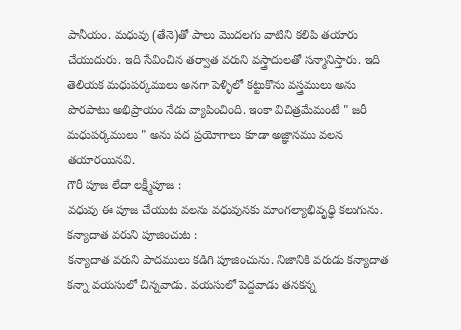పానీయం. మధువు (తేనె)తో పాలు మొదలగు వాటిని కలిపి తయారు చేయుదురు. ఇది సేవించిన తర్వాత వరుని వస్త్రాదులతో సన్మానిస్తారు. ఇది తెలియక మధుపర్కములు అనగా పెళ్ళిలో కట్టుకొను వస్త్రములు అను పొరపాటు అభిప్రాయం నేడు వ్యాపించింది. ఇంకా విచిత్రమేమంటే " జరీ మధుపర్కములు " అను పద ప్రయోగాలు కూడా అజ్ఞానము వలన తయారయినవి.
గౌరీ పూజ లేదా లక్ష్మీపూజ :
వధువు ఈ పూజ చేయుట వలను వధువునకు మాంగల్యాభివృధ్ధి కలుగును.
కన్యాదాత వరుని పూజించుట :
కన్యాదాత వరుని పాదములు కడిగి పూజించును. నిజానికి వరుడు కన్యాదాత కన్నా వయసులో చిన్నవాడు. వయసులో పెద్దవాడు తనకన్న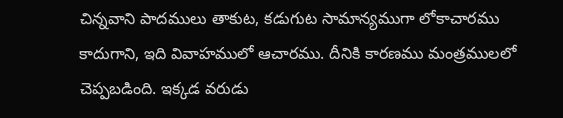చిన్నవాని పాదములు తాకుట, కడుగుట సామాన్యముగా లోకాచారము కాదుగాని, ఇది వివాహములో ఆచారము. దీనికి కారణము మంత్రములలో చెప్పబడింది. ఇక్కడ వరుడు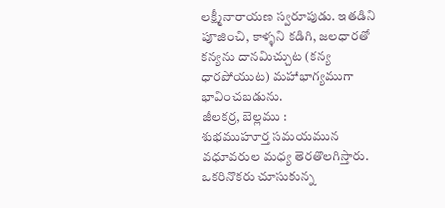లక్ష్మీనారాయణ స్వరూపుడు. ఇతడిని పూజించి, కాళ్ళని కడిగి, జలధారతో కన్యను దానమిచ్చుట (కన్య ధారపోయుట) మహాభాగ్యముగా భావించబడును.
జీలకర్ర, బెల్లము :
శుభముహూర్త సమయమున వధూవరుల మధ్య తెరతొలగిస్తారు. ఒకరినొకరు చూసుకున్న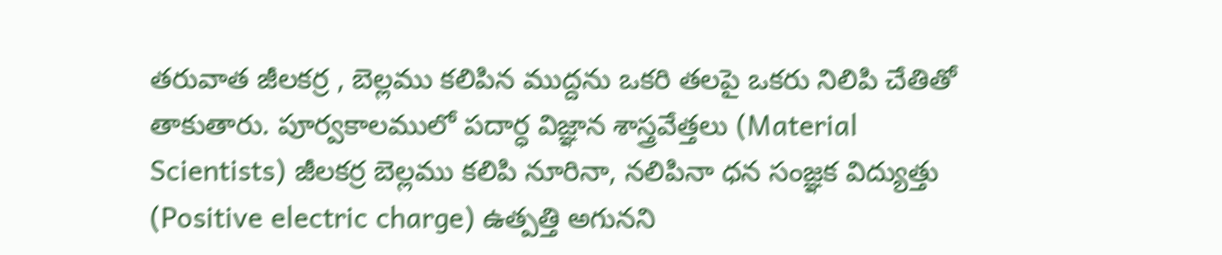తరువాత జీలకర్ర , బెల్లము కలిపిన ముద్దను ఒకరి తలపై ఒకరు నిలిపి చేతితో తాకుతారు. పూర్వకాలములో పదార్ధ విజ్ఞాన శాస్త్రవేత్తలు (Material Scientists) జీలకర్ర బెల్లము కలిపి నూరినా, నలిపినా ధన సంజ్ఞక విద్యుత్తు (Positive electric charge) ఉత్పత్తి అగునని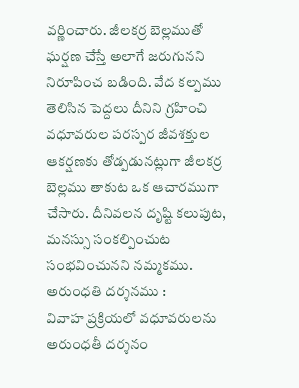వర్ణించారు. జీలకర్ర బెల్లముతో ఘర్షణ చేస్తే అలాగే జరుగునని నిరూపించ బడింది. వేద కల్పము తెలిసిన పెద్దలు దీనిని గ్రహించి వధూవరుల పరస్పర జీవశక్తుల ఆకర్షణకు తోడ్పడునట్లుగా జీలకర్ర బెల్లము తాకుట ఒక ఆచారముగా చేసారు. దీనివలన దృష్టి కలుపుట, మనస్సు సంకల్పించుట సంభవించునని నమ్మకము.
అరుంధతి దర్శనము :
వివాహ ప్రక్రియలో వధూవరులను అరుంధతీ దర్శనం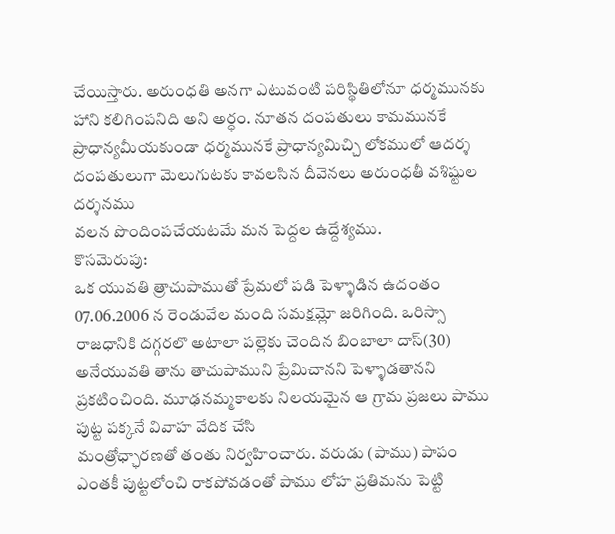చేయిస్తారు. అరుంధతి అనగా ఎటువంటి పరిస్థితిలోనూ ధర్మమునకు హాని కలిగింపనిది అని అర్ధం. నూతన దంపతులు కామమునకే ప్రాధాన్యమీయకుండా ధర్మమునకే ప్రాధాన్యమిచ్చి లోకములో ఆదర్శ దంపతులుగా మెలుగుటకు కావలసిన దీవెనలు అరుంధతీ వశిష్టుల దర్శనము
వలన పొందింపచేయటమే మన పెద్దల ఉద్దేశ్యము.
కొసమెరుపు:
ఒక యువతి త్రాచుపాముతో ప్రేమలో పడి పెళ్ళాడిన ఉదంతం 07.06.2006 న రెండువేల మంది సమక్షమ్లో జరిగింది. ఒరిస్సా రాజధానికి దగ్గరలొ అటాలా పల్లెకు చెందిన బింబాలా దాస్(30) అనేయువతి తాను తాచుపాముని ప్రేమిచానని పెళ్ళాడతానని ప్రకటించింది. మూఢనమ్మకాలకు నిలయమైన ఆ గ్రామ ప్రజలు పాము పుట్ట పక్కనే వివాహ వేదిక చేసి
మంత్రోఛ్ఛారణతో తంతు నిర్వహించారు. వరుడు (పాము) పాపం ఎంతకీ పుట్టలోంచి రాకపోవడంతో పాము లోహ ప్రతిమను పెట్టి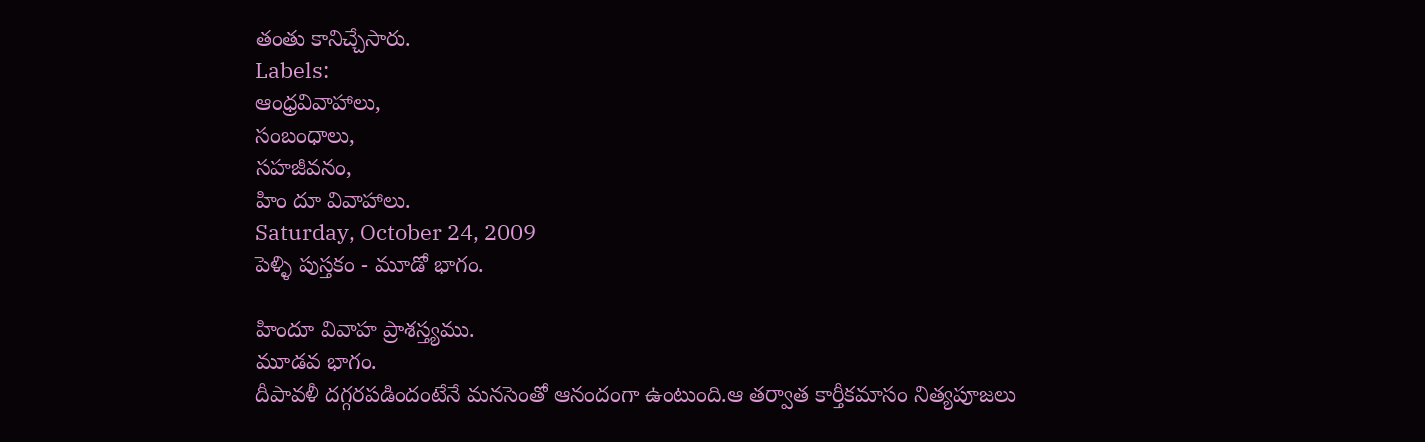తంతు కానిచ్చేసారు.
Labels:
ఆంధ్రవివాహాలు,
సంబంధాలు,
సహజీవనం,
హిం దూ వివాహాలు.
Saturday, October 24, 2009
పెళ్ళి పుస్తకం - మూడో భాగం.

హిందూ వివాహ ప్రాశస్త్యము.
మూడవ భాగం.
దీపావళీ దగ్గరపడిందంటేనే మనసెంతో ఆనందంగా ఉంటుంది.ఆ తర్వాత కార్తీకమాసం నిత్యపూజలు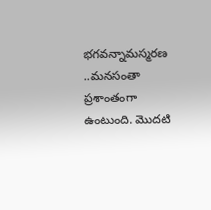భగవన్నామస్మరణ ..మనసంతా ప్రశాంతంగా ఉంటుంది. మొదటి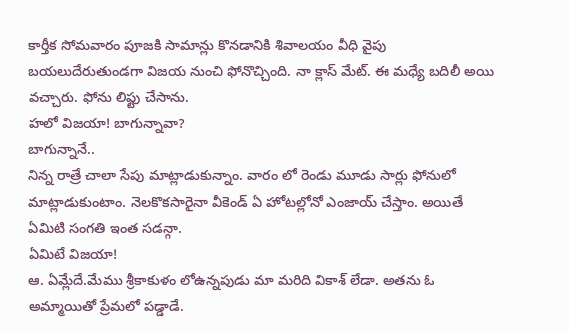కార్తీక సోమవారం పూజకి సామాన్లు కొనడానికి శివాలయం వీధి వైపు బయలుదేరుతుండగా విజయ నుంచి ఫోనొచ్చింది. నా క్లాస్ మేట్. ఈ మధ్యే బదిలీ అయి వచ్చారు. ఫోను లిఫ్టు చేసాను.
హలో విజయా! బాగున్నావా?
బాగున్నానే..
నిన్న రాత్రే చాలా సేపు మాట్లాడుకున్నాం. వారం లో రెండు మూడు సార్లు ఫోనులో మాట్లాడుకుంటాం. నెలకొకసారైనా వీకెండ్ ఏ హోటల్లోనో ఎంజాయ్ చేస్తాం. అయితే ఏమిటి సంగతి ఇంత సడన్గా.
ఏమిటే విజయా!
ఆ. ఏమ్లేదే.మేము శ్రీకాకుళం లోఉన్నపుడు మా మరిది వికాశ్ లేడా. అతను ఓ అమ్మాయితో ప్రేమలో పడ్డాడే.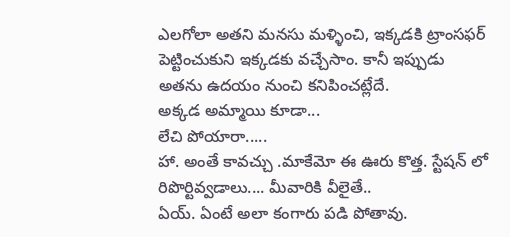ఎలగోలా అతని మనసు మళ్ళించి, ఇక్కడకి ట్రాంసఫర్ పెట్టించుకుని ఇక్కడకు వచ్చేసాం. కానీ ఇప్పుడు అతను ఉదయం నుంచి కనిపించట్లేదే.
అక్కడ అమ్మాయి కూడా...
లేచి పోయారా.....
హా. అంతే కావచ్చు .మాకేమో ఈ ఊరు కొత్త. స్టేషన్ లో రిపొర్టివ్వడాలు.... మీవారికి వీలైతే..
ఏయ్. ఏంటే అలా కంగారు పడి పోతావు.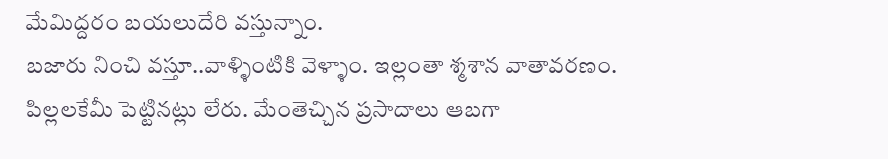మేమిద్దరం బయలుదేరి వస్తున్నాం.
బజారు నించి వస్తూ..వాళ్ళింటికి వెళ్ళాం. ఇల్లంతా శ్మశాన వాతావరణం. పిల్లలకేమీ పెట్టినట్లు లేరు. మేంతెచ్చిన ప్రసాదాలు ఆబగా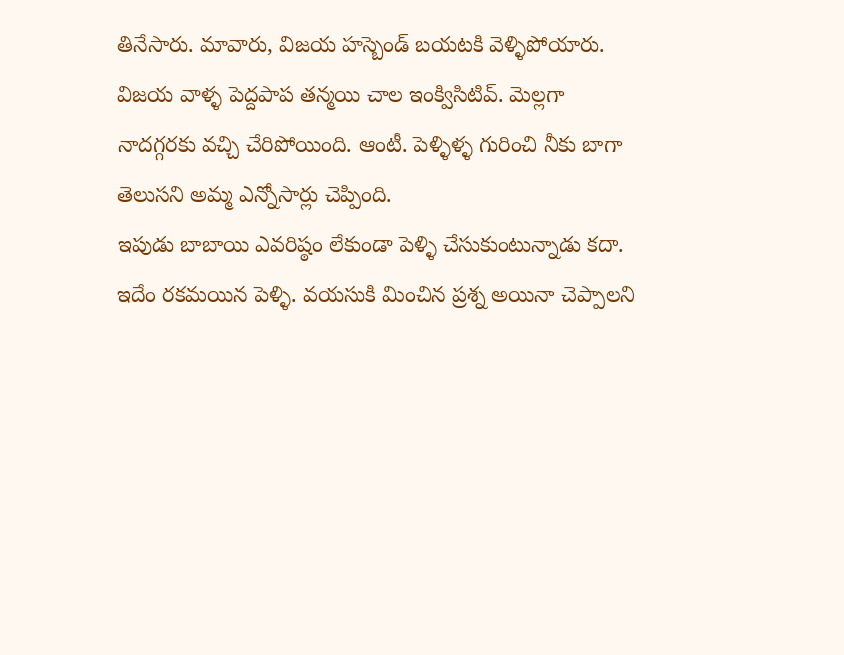తినేసారు. మావారు, విజయ హస్బెండ్ బయటకి వెళ్ళిపోయారు.
విజయ వాళ్ళ పెద్దపాప తన్మయి చాల ఇంక్విసిటివ్. మెల్లగా నాదగ్గరకు వచ్చి చేరిపోయింది. ఆంటీ. పెళ్ళిళ్ళ గురించి నీకు బాగా తెలుసని అమ్మ ఎన్నోసార్లు చెప్పింది.
ఇపుడు బాబాయి ఎవరిష్ఠం లేకుండా పెళ్ళి చేసుకుంటున్నాడు కదా. ఇదేం రకమయిన పెళ్ళి. వయసుకి మించిన ప్రశ్న అయినా చెప్పాలని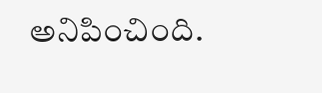అనిపించింది.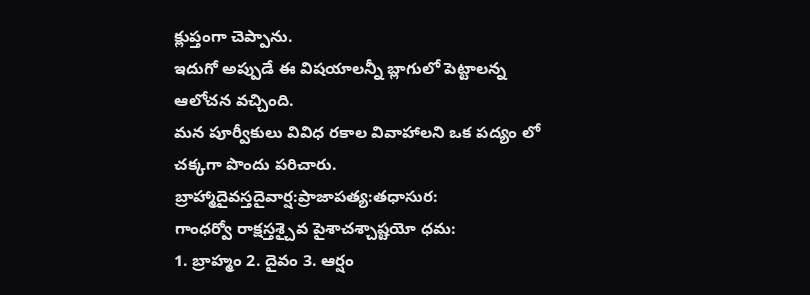క్లుప్తంగా చెప్పాను.
ఇదుగో అప్పుడే ఈ విషయాలన్నీ బ్లాగులో పెట్టాలన్న ఆలోచన వచ్చింది.
మన పూర్వీకులు వివిధ రకాల వివాహాలని ఒక పద్యం లో చక్కగా పొందు పరిచారు.
బ్రాహ్మాదైవస్తదైవార్ష:ప్రాజాపత్య:తధాసుర:
గాంధర్వో రాక్షస్తశ్చైవ పైశాచశ్చాష్టయో ధమ:
1. బ్రాహ్మం 2. దైవం 3. ఆర్షం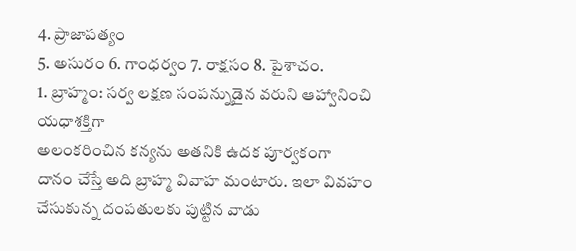4. ప్రాజాపత్యం
5. అసురం 6. గాంధర్వం 7. రాక్షసం 8. పైశాచం.
1. బ్రాహ్మం: సర్వ లక్షణ సంపన్నుడైన వరుని ఆహ్వానించి యధాశక్తిగా
అలంకరించిన కన్యను అతనికి ఉదక పూర్వకంగా
దానం చేస్తే అది బ్రాహ్మ వివాహ మంటారు. ఇలా వివహం చేసుకున్న దంపతులకు పుట్టిన వాడు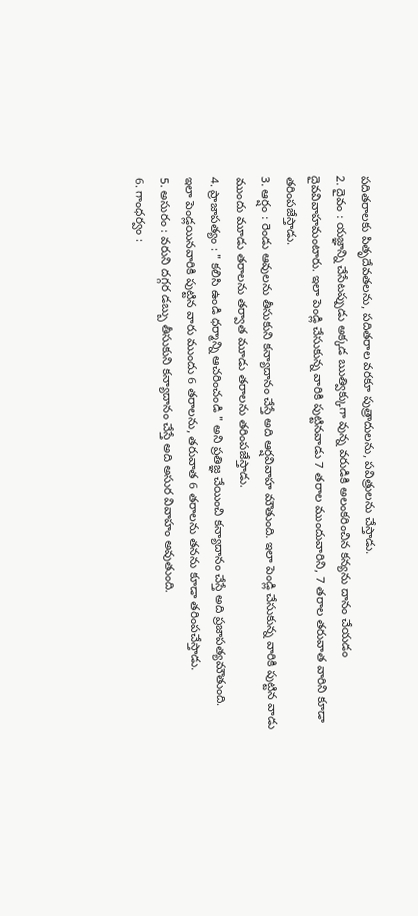పదితరాలకు పితృదేవతలను, పదితరాల వరకూ పుత్రాదులను, పవిత్రులను చేస్తాడు.
2. దైవం : యజ్ఞాన్ని చేసేటప్పుడు అక్కడ ఋత్విక్కుగా వున్న వరుడికి అలంకరించిన కన్యను దానం చేయడం దైవవివాహమంటారు. ఇలా పెండ్లి చేసుకున్న వారికి పుట్టినవాడు 7 తరాల ముందువారిని, 7 తరాల తరువాత వారిని కూడా తరింపజేస్తాడు.
3. ఆర్షం : రెండు ఆవులను తీసుకుని కన్యాదానం చేస్తే అది ఆర్షవివాహ మౌతుంది. ఇలా పెండ్లి చేసుకున్న వారికి పుట్టిన వాడు ముందు మూడు తరాలను తర్వాత మూడు తరాలను తరింపజేస్తాడు.
4. ప్రాజాపత్యం : " కలిసి ఉండి ధర్మాన్ని ఆచరించండి " అని ప్రతిజ్ఞ చేయించి కన్యాదానం చేస్తే అది ప్రజాపత్యమౌతుంది.
ఇలా పెండ్లయినవారికి పుట్టిన వారు ముందు 6 తరాలను, తరువాత 6 తరాలను తనను కూడా తరింపచేస్తాడు.
5. అసురం : వరుని దగ్గర డబ్బు తీసుకుని కన్యాదానం చేస్తే అది అసుర వివాహం అవుతుంది.
6. గాంధర్వం :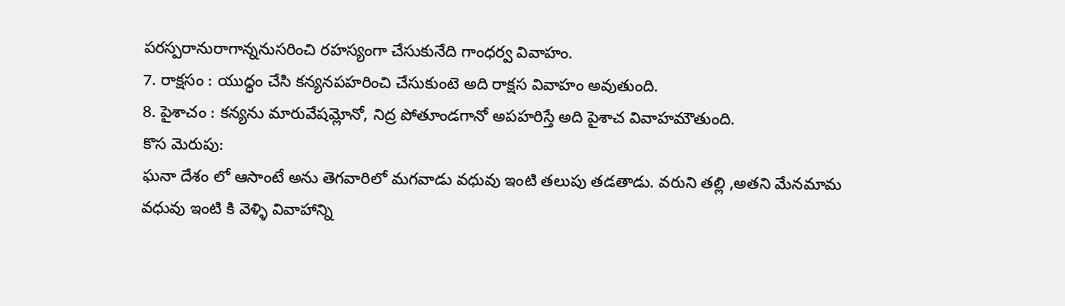పరస్పరానురాగాన్ననుసరించి రహస్యంగా చేసుకునేది గాంధర్వ వివాహం.
7. రాక్షసం : యుధ్ధం చేసి కన్యనపహరించి చేసుకుంటె అది రాక్షస వివాహం అవుతుంది.
8. పైశాచం : కన్యను మారువేషమ్లోనో, నిద్ర పోతూండగానో అపహరిస్తే అది పైశాచ వివాహమౌతుంది.
కొస మెరుపు:
ఘనా దేశం లో ఆసాంటే అను తెగవారిలో మగవాడు వధువు ఇంటి తలుపు తడతాడు. వరుని తల్లి ,అతని మేనమామ వధువు ఇంటి కి వెళ్ళి వివాహాన్ని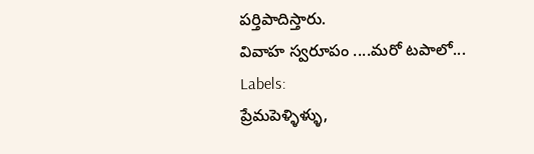పర్తిపాదిస్తారు.
వివాహ స్వరూపం ....మరో టపాలో...
Labels:
ప్రేమపెళ్ళిళ్ళు,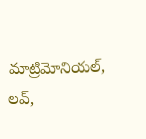మాట్రిమోనియల్,
లవ్,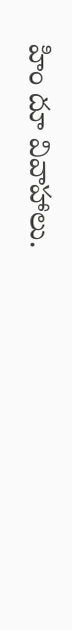హిం దూ వివాహాలు.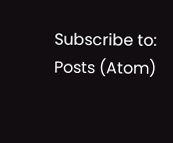Subscribe to:
Posts (Atom)